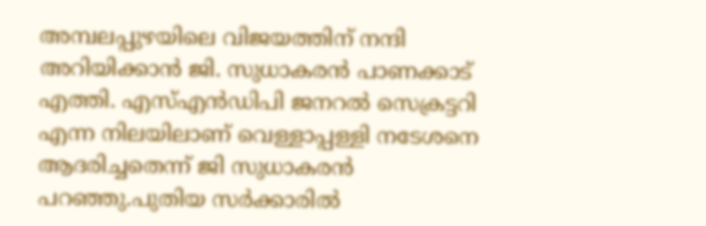അമ്പലപ്പുഴയിലെ വിജയത്തിന് നന്ദി അറിയിക്കാൻ ജി. സുധാകരൻ പാണക്കാട് എത്തി. എസ്എൻഡിപി ജനറൽ സെക്രട്ടറി എന്ന നിലയിലാണ് വെള്ളാപ്പള്ളി നടേശനെ ആദരിച്ചതെന്ന് ജി സുധാകരൻ പറഞ്ഞു.പുതിയ സർക്കാരിൽ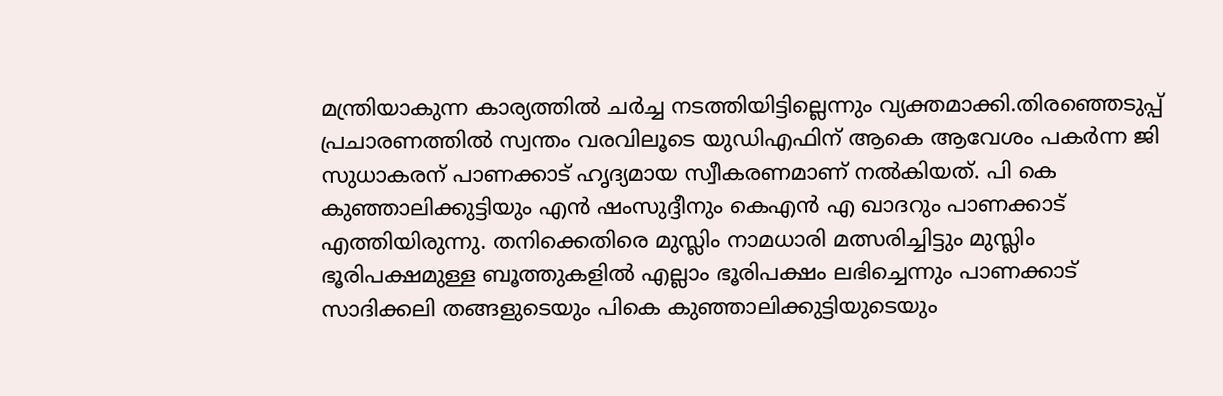മന്ത്രിയാകുന്ന കാര്യത്തിൽ ചർച്ച നടത്തിയിട്ടില്ലെന്നും വ്യക്തമാക്കി.തിരഞ്ഞെടുപ്പ് പ്രചാരണത്തിൽ സ്വന്തം വരവിലൂടെ യുഡിഎഫിന് ആകെ ആവേശം പകർന്ന ജി സുധാകരന് പാണക്കാട് ഹൃദ്യമായ സ്വീകരണമാണ് നൽകിയത്. പി കെ കുഞ്ഞാലിക്കുട്ടിയും എൻ ഷംസുദ്ദീനും കെഎൻ എ ഖാദറും പാണക്കാട് എത്തിയിരുന്നു. തനിക്കെതിരെ മുസ്ലിം നാമധാരി മത്സരിച്ചിട്ടും മുസ്ലിം ഭൂരിപക്ഷമുള്ള ബൂത്തുകളിൽ എല്ലാം ഭൂരിപക്ഷം ലഭിച്ചെന്നും പാണക്കാട് സാദിക്കലി തങ്ങളുടെയും പികെ കുഞ്ഞാലിക്കുട്ടിയുടെയും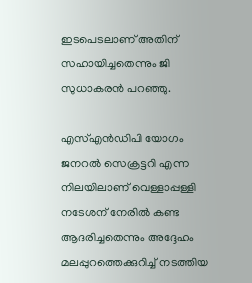ഇടപെടലാണ് അതിന് സഹായിച്ചതെന്നും ജി സുധാകരൻ പറഞ്ഞു.

എസ്എൻഡിപി യോഗം ജനറൽ സെക്രട്ടറി എന്ന നിലയിലാണ് വെള്ളാപ്പള്ളി നടേശന് നേരിൽ കണ്ട ആദരിച്ചതെന്നും അദ്ദേഹം മലപ്പുറത്തെക്കുറിച്ച് നടത്തിയ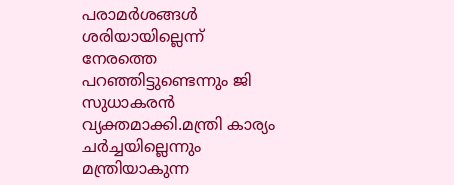പരാമർശങ്ങൾ ശരിയായില്ലെന്ന് നേരത്തെ പറഞ്ഞിട്ടുണ്ടെന്നും ജി സുധാകരൻ വ്യക്തമാക്കി.മന്ത്രി കാര്യം ചർച്ചയില്ലെന്നും  മന്ത്രിയാകുന്ന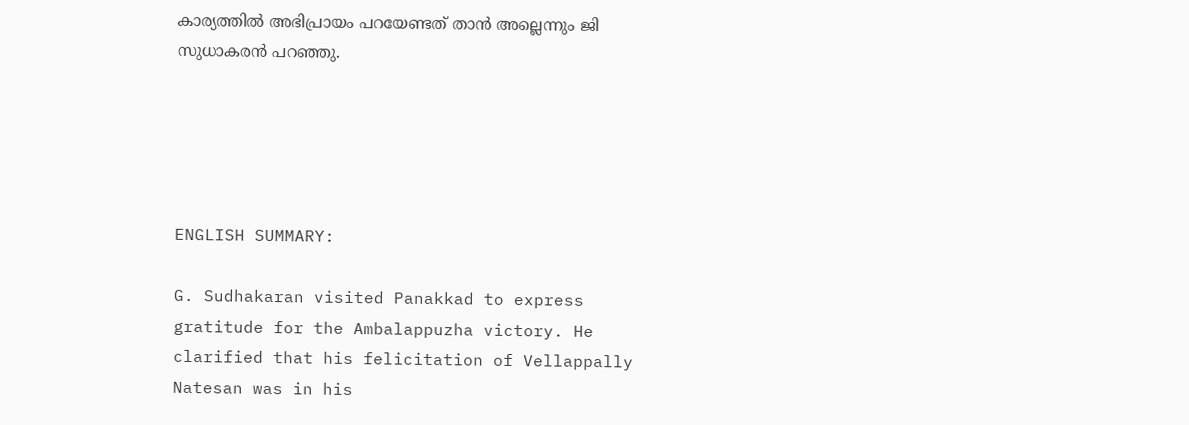കാര്യത്തിൽ അഭിപ്രായം പറയേണ്ടത് താൻ അല്ലെന്നും ജി സുധാകരൻ പറഞ്ഞു.





ENGLISH SUMMARY:

G. Sudhakaran visited Panakkad to express gratitude for the Ambalappuzha victory. He clarified that his felicitation of Vellappally Natesan was in his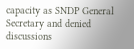capacity as SNDP General Secretary and denied discussions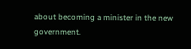about becoming a minister in the new government.